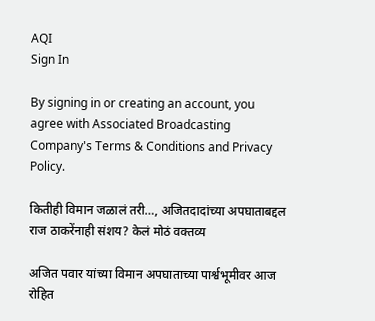AQI
Sign In

By signing in or creating an account, you agree with Associated Broadcasting Company's Terms & Conditions and Privacy Policy.

कितीही विमान जळालं तरी…, अजितदादांच्या अपघाताबद्दल राज ठाकरेंनाही संशय? केलं मोठं वक्तव्य

अजित पवार यांच्या विमान अपघाताच्या पार्श्वभूमीवर आज रोहित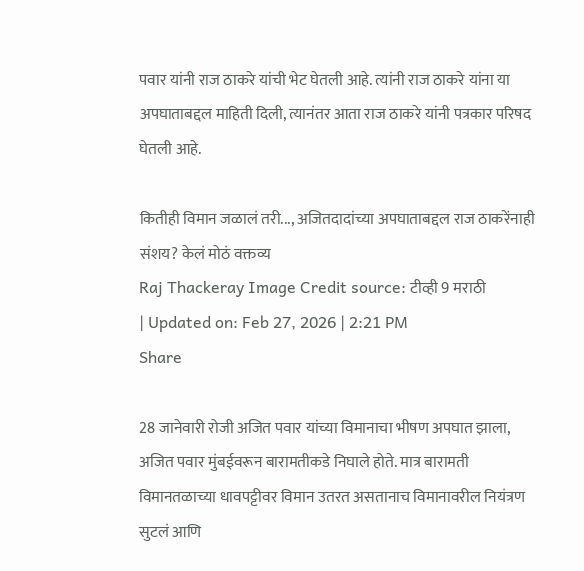पवार यांनी राज ठाकरे यांची भेट घेतली आहे. त्यांनी राज ठाकरे यांना या अपघाताबद्दल माहिती दिली, त्यानंतर आता राज ठाकरे यांनी पत्रकार परिषद घेतली आहे.

कितीही विमान जळालं तरी..., अजितदादांच्या अपघाताबद्दल राज ठाकरेंनाही संशय? केलं मोठं वक्तव्य
Raj Thackeray Image Credit source: टीव्ही 9 मराठी
| Updated on: Feb 27, 2026 | 2:21 PM
Share

28 जानेवारी रोजी अजित पवार यांच्या विमानाचा भीषण अपघात झाला, अजित पवार मुंबईवरून बारामतीकडे निघाले होते. मात्र बारामती विमानतळाच्या धावपट्टीवर विमान उतरत असतानाच विमानावरील नियंत्रण सुटलं आणि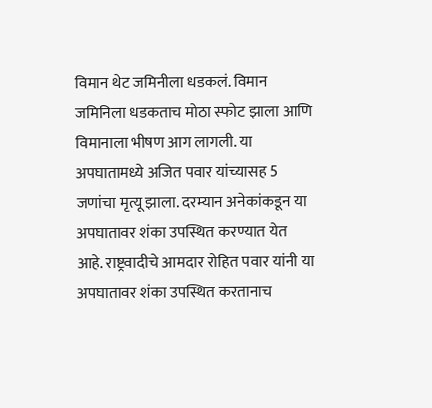विमान थेट जमिनीला धडकलं. विमान जमिनिला धडकताच मोठा स्फोट झाला आणि विमानाला भीषण आग लागली. या अपघातामध्ये अजित पवार यांच्यासह 5 जणांचा मृत्यू झाला. दरम्यान अनेकांकडून या अपघातावर शंका उपस्थित करण्यात येत आहे. राष्ट्रवादीचे आमदार रोहित पवार यांनी या अपघातावर शंका उपस्थित करतानाच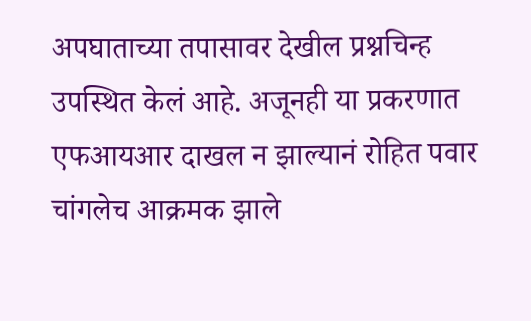अपघाताच्या तपासावर देखील प्रश्नचिन्ह उपस्थित केलं आहे. अजूनही या प्रकरणात एफआयआर दाखल न झाल्यानं रोहित पवार चांगलेच आक्रमक झाले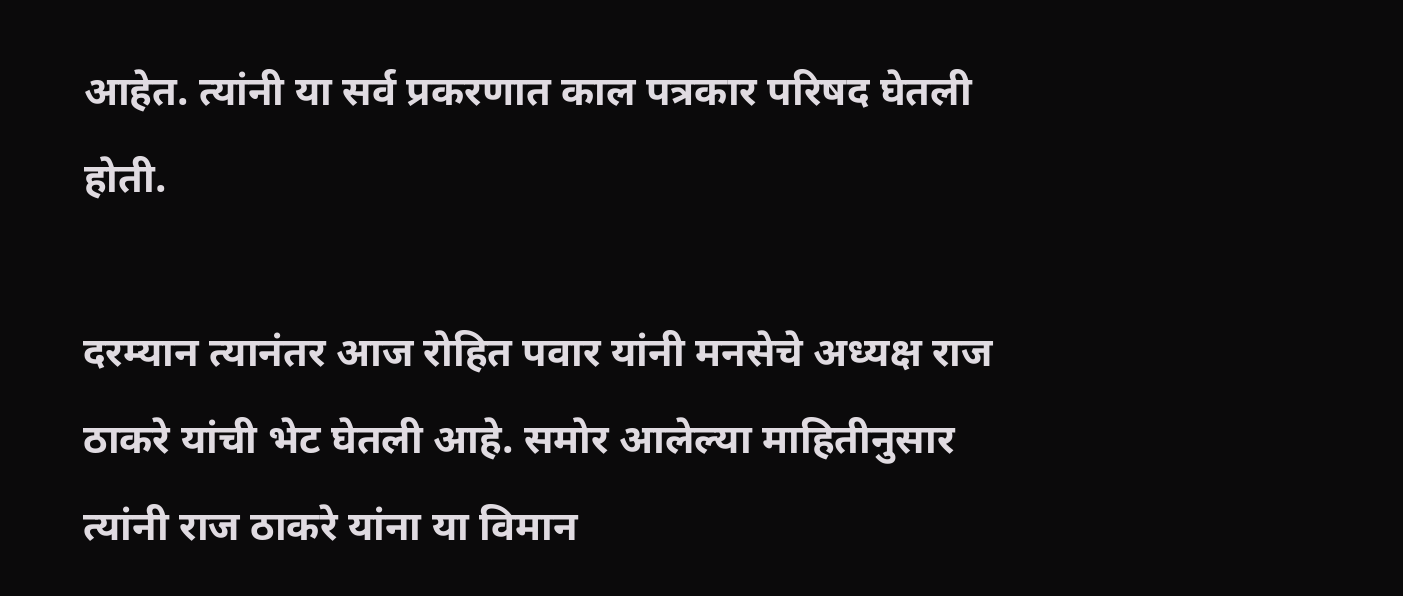आहेत. त्यांनी या सर्व प्रकरणात काल पत्रकार परिषद घेतली होती.

दरम्यान त्यानंतर आज रोहित पवार यांनी मनसेचे अध्यक्ष राज ठाकरे यांची भेट घेतली आहे. समोर आलेल्या माहितीनुसार  त्यांनी राज ठाकरे यांना या विमान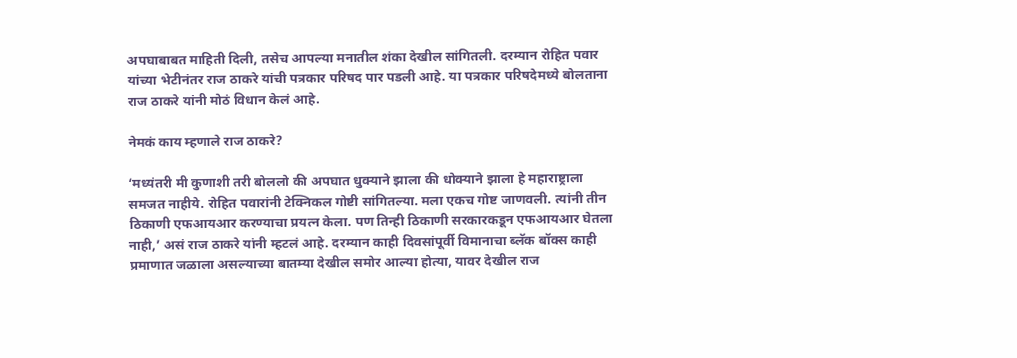अपघाबाबत माहिती दिली, तसेच आपल्या मनातील शंका देखील सांगितली. दरम्यान रोहित पवार यांच्या भेटीनंतर राज ठाकरे यांची पत्रकार परिषद पार पडली आहे. या पत्रकार परिषदेमध्ये बोलताना राज ठाकरे यांनी मोठं विधान केलं आहे.

नेमकं काय म्हणाले राज ठाकरे?

‘मध्यंतरी मी कुणाशी तरी बोललो की अपघात धुक्याने झाला की धोक्याने झाला हे महाराष्ट्राला समजत नाहीये. रोहित पवारांनी टेक्निकल गोष्टी सांगितल्या. मला एकच गोष्ट जाणवली. त्यांनी तीन ठिकाणी एफआयआर करण्याचा प्रयत्न केला. पण तिन्ही ठिकाणी सरकारकडून एफआयआर घेतला नाही,’ असं राज ठाकरे यांनी म्हटलं आहे. दरम्यान काही दिवसांपूर्वी विमानाचा ब्लॅक बॉक्स काही प्रमाणात जळाला असल्याच्या बातम्या देखील समोर आल्या होत्या, यावर देखील राज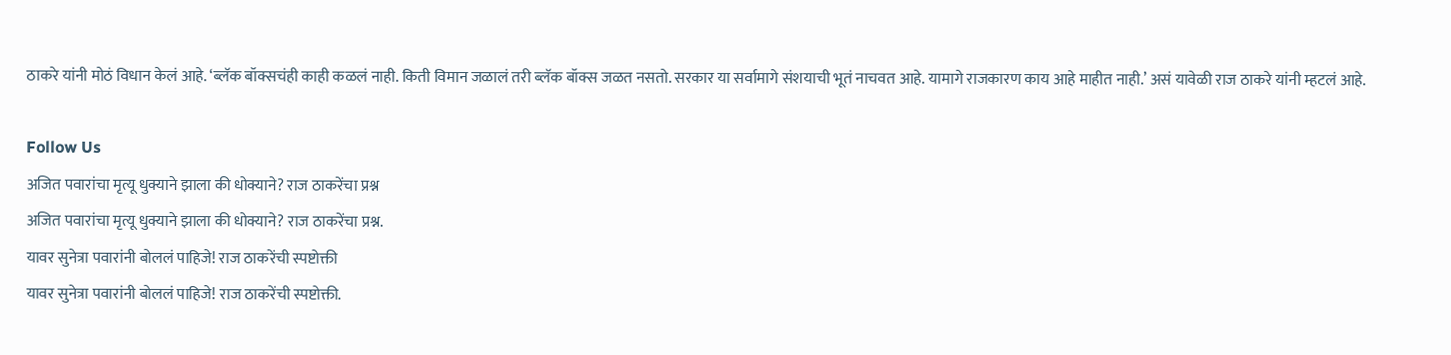ठाकरे यांनी मोठं विधान केलं आहे. ‘ब्लॅक बॉक्सचंही काही कळलं नाही. किती विमान जळालं तरी ब्लॅक बॉक्स जळत नसतो. सरकार या सर्वामागे संशयाची भूतं नाचवत आहे. यामागे राजकारण काय आहे माहीत नाही.’ असं यावेळी राज ठाकरे यांनी म्हटलं आहे.

Follow Us
अजित पवारांचा मृत्यू धुक्याने झाला की धोक्याने? राज ठाकरेंचा प्रश्न
अजित पवारांचा मृत्यू धुक्याने झाला की धोक्याने? राज ठाकरेंचा प्रश्न.
यावर सुनेत्रा पवारांनी बोललं पाहिजे! राज ठाकरेंची स्पष्टोक्ती
यावर सुनेत्रा पवारांनी बोललं पाहिजे! राज ठाकरेंची स्पष्टोक्ती.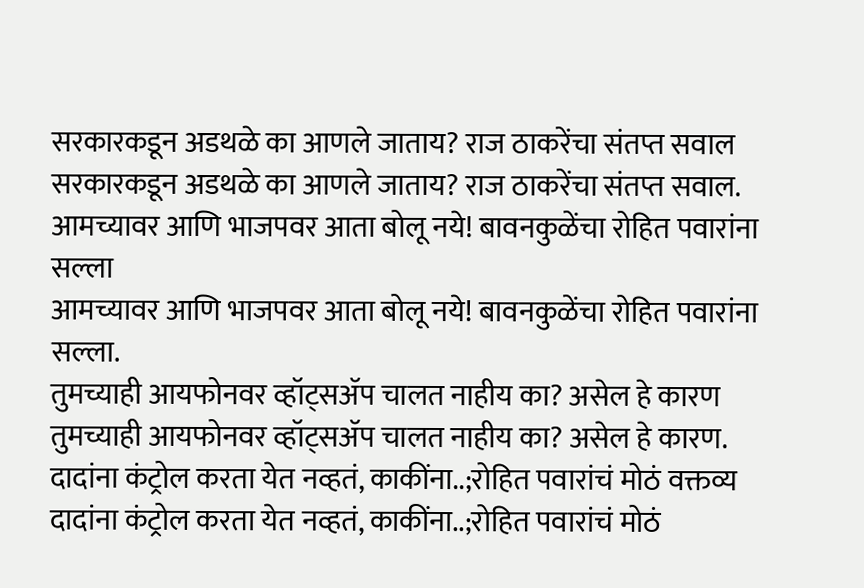सरकारकडून अडथळे का आणले जाताय? राज ठाकरेंचा संतप्त सवाल
सरकारकडून अडथळे का आणले जाताय? राज ठाकरेंचा संतप्त सवाल.
आमच्यावर आणि भाजपवर आता बोलू नये! बावनकुळेंचा रोहित पवारांना सल्ला
आमच्यावर आणि भाजपवर आता बोलू नये! बावनकुळेंचा रोहित पवारांना सल्ला.
तुमच्याही आयफोनवर व्हॉट्सॲप चालत नाहीय का? असेल हे कारण
तुमच्याही आयफोनवर व्हॉट्सॲप चालत नाहीय का? असेल हे कारण.
दादांना कंट्रोल करता येत नव्हतं, काकींना..;रोहित पवारांचं मोठं वक्तव्य
दादांना कंट्रोल करता येत नव्हतं, काकींना..;रोहित पवारांचं मोठं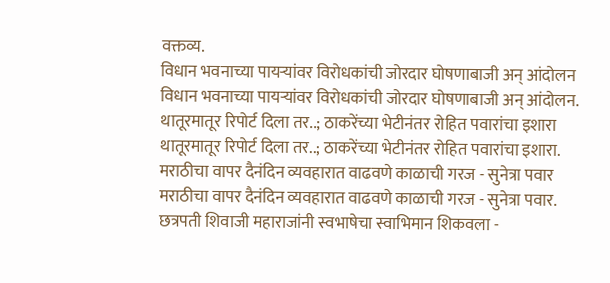वक्तव्य.
विधान भवनाच्या पायऱ्यांवर विरोधकांची जोरदार घोषणाबाजी अन् आंदोलन
विधान भवनाच्या पायऱ्यांवर विरोधकांची जोरदार घोषणाबाजी अन् आंदोलन.
थातूरमातूर रिपोर्ट दिला तर..; ठाकरेंच्या भेटीनंतर रोहित पवारांचा इशारा
थातूरमातूर रिपोर्ट दिला तर..; ठाकरेंच्या भेटीनंतर रोहित पवारांचा इशारा.
मराठीचा वापर दैनंदिन व्यवहारात वाढवणे काळाची गरज - सुनेत्रा पवार
मराठीचा वापर दैनंदिन व्यवहारात वाढवणे काळाची गरज - सुनेत्रा पवार.
छत्रपती शिवाजी महाराजांनी स्वभाषेचा स्वाभिमान शिकवला -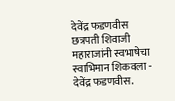देवेंद्र फडणवीस
छत्रपती शिवाजी महाराजांनी स्वभाषेचा स्वाभिमान शिकवला - देवेंद्र फडणवीस.